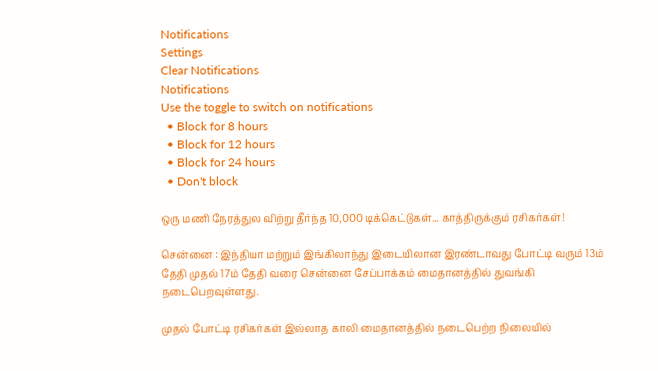Notifications
Settings
Clear Notifications
Notifications
Use the toggle to switch on notifications
  • Block for 8 hours
  • Block for 12 hours
  • Block for 24 hours
  • Don't block

ஒரு மணி நேரத்துல விற்று தீர்ந்த 10,000 டிக்கெட்டுகள்... காத்திருக்கும் ரசிகர்கள்!

சென்னை : இந்தியா மற்றும் இங்கிலாந்து இடையிலான இரண்டாவது போட்டி வரும் 13ம் தேதி முதல் 17ம் தேதி வரை சென்னை சேப்பாக்கம் மைதானத்தில் துவங்கி நடைபெறவுள்ளது.

முதல் போட்டி ரசிகர்கள் இல்லாத காலி மைதானத்தில் நடைபெற்ற நிலையில்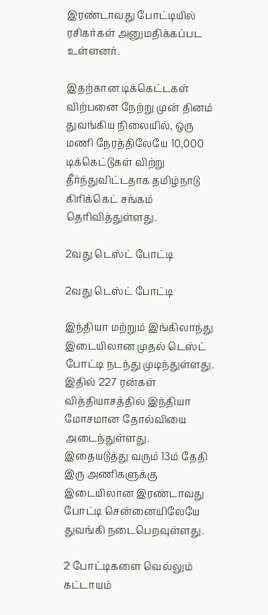இரண்டாவது போட்டியில் ரசிகர்கள் அனுமதிக்கப்பட உள்ளனர்.

இதற்கான டிக்கெட்டகள் விற்பனை நேற்று முன் தினம் துவங்கிய நிலையில், ஒரு மணி நேரத்திலேயே 10,000 டிக்கெட்டுகள் விற்று தீர்ந்துவிட்டதாக தமிழ்நாடு கிரிக்கெட் சங்கம் தெரிவித்துள்ளது.

2வது டெஸ்ட் போட்டி

2வது டெஸ்ட் போட்டி

இந்தியா மற்றும் இங்கிலாந்து இடையிலான முதல் டெஸ்ட் போட்டி நடந்து முடிந்துள்ளது. இதில் 227 ரன்கள் வித்தியாசத்தில் இந்தியா மோசமான தோல்வியை அடைந்துள்ளது. இதையடுத்து வரும் 13ம் தேதி இரு அணிகளுக்கு இடையிலான இரண்டாவது போட்டி சென்னையிலேயே துவங்கி நடைபெறவுள்ளது.

2 போட்டிகளை வெல்லும் கட்டாயம்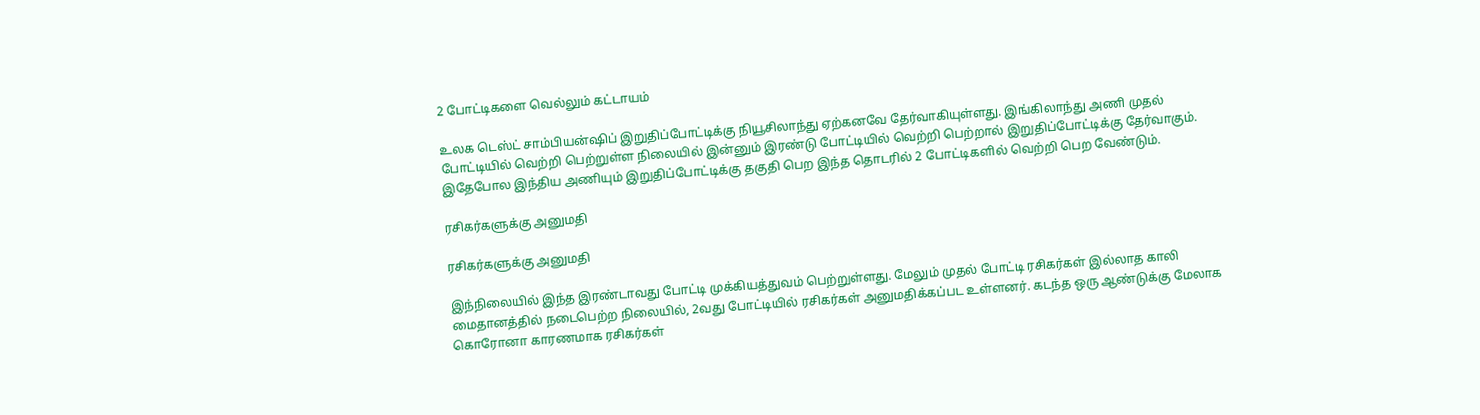2 போட்டிகளை வெல்லும் கட்டாயம்

உலக டெஸ்ட் சாம்பியன்ஷிப் இறுதிப்போட்டிக்கு நியூசிலாந்து ஏற்கனவே தேர்வாகியுள்ளது. இங்கிலாந்து அணி முதல் போட்டியில் வெற்றி பெற்றுள்ள நிலையில் இன்னும் இரண்டு போட்டியில் வெற்றி பெற்றால் இறுதிப்போட்டிக்கு தேர்வாகும். இதேபோல இந்திய அணியும் இறுதிப்போட்டிக்கு தகுதி பெற இந்த தொடரில் 2 போட்டிகளில் வெற்றி பெற வேண்டும்.

ரசிகர்களுக்கு அனுமதி

ரசிகர்களுக்கு அனுமதி

இந்நிலையில் இந்த இரண்டாவது போட்டி முக்கியத்துவம் பெற்றுள்ளது. மேலும் முதல் போட்டி ரசிகர்கள் இல்லாத காலி மைதானத்தில் நடைபெற்ற நிலையில், 2வது போட்டியில் ரசிகர்கள் அனுமதிக்கப்பட உள்ளனர். கடந்த ஒரு ஆண்டுக்கு மேலாக கொரோனா காரணமாக ரசிகர்கள்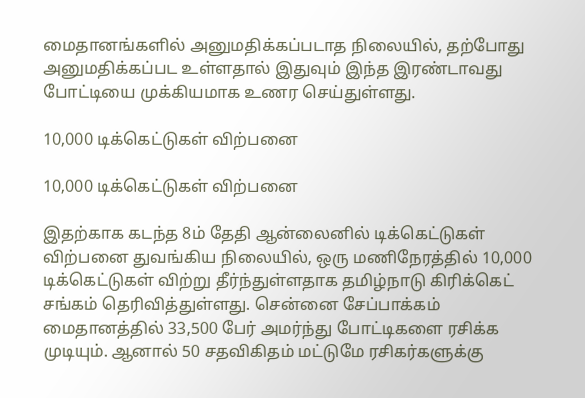மைதானங்களில் அனுமதிக்கப்படாத நிலையில், தற்போது அனுமதிக்கப்பட உள்ளதால் இதுவும் இந்த இரண்டாவது போட்டியை முக்கியமாக உணர செய்துள்ளது.

10,000 டிக்கெட்டுகள் விற்பனை

10,000 டிக்கெட்டுகள் விற்பனை

இதற்காக கடந்த 8ம் தேதி ஆன்லைனில் டிக்கெட்டுகள் விற்பனை துவங்கிய நிலையில், ஒரு மணிநேரத்தில் 10,000 டிக்கெட்டுகள் விற்று தீர்ந்துள்ளதாக தமிழ்நாடு கிரிக்கெட் சங்கம் தெரிவித்துள்ளது. சென்னை சேப்பாக்கம் மைதானத்தில் 33,500 பேர் அமர்ந்து போட்டிகளை ரசிக்க முடியும். ஆனால் 50 சதவிகிதம் மட்டுமே ரசிகர்களுக்கு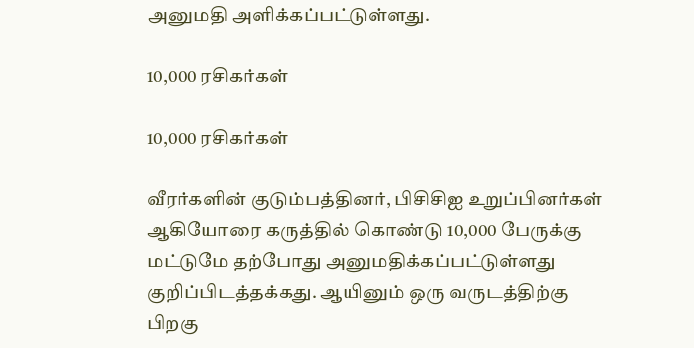அனுமதி அளிக்கப்பட்டுள்ளது.

10,000 ரசிகர்கள்

10,000 ரசிகர்கள்

வீரர்களின் குடும்பத்தினர், பிசிசிஐ உறுப்பினர்கள் ஆகியோரை கருத்தில் கொண்டு 10,000 பேருக்கு மட்டுமே தற்போது அனுமதிக்கப்பட்டுள்ளது குறிப்பிடத்தக்கது. ஆயினும் ஒரு வருடத்திற்கு பிறகு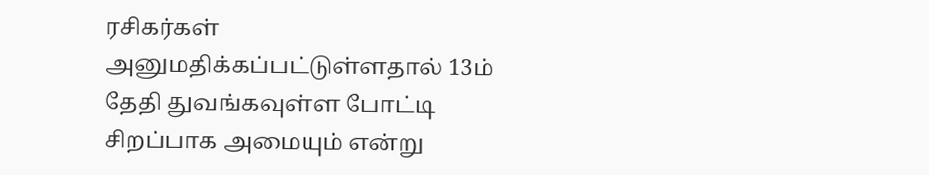ரசிகர்கள் அனுமதிக்கப்பட்டுள்ளதால் 13ம் தேதி துவங்கவுள்ள போட்டி சிறப்பாக அமையும் என்று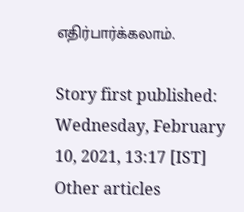எதிர்பார்க்கலாம்.

Story first published: Wednesday, February 10, 2021, 13:17 [IST]
Other articles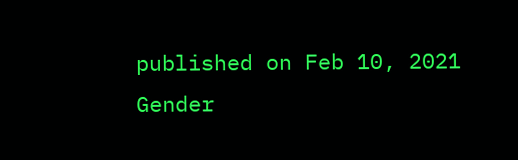published on Feb 10, 2021
Gender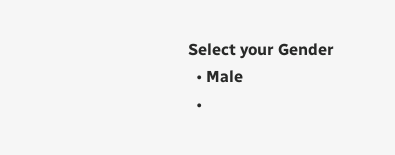Select your Gender
  • Male
  •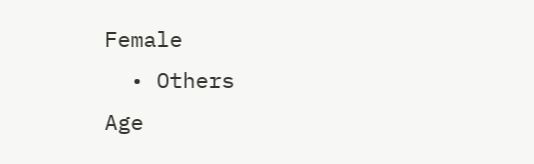Female
  • Others
Age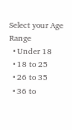Select your Age Range
  • Under 18
  • 18 to 25
  • 26 to 35
  • 36 to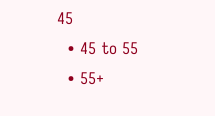45
  • 45 to 55
  • 55+